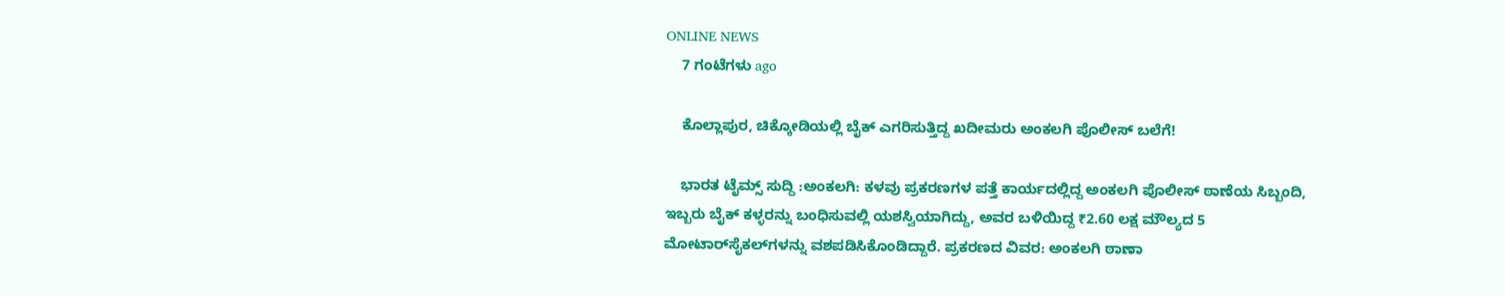ONLINE NEWS
    7 ಗಂಟೆಗಳು ago

    ಕೊಲ್ಲಾಪುರ, ಚಿಕ್ಕೋಡಿಯಲ್ಲಿ ಬೈಕ್ ಎಗರಿಸುತ್ತಿದ್ದ ಖದೀಮರು ಅಂಕಲಗಿ ಪೊಲೀಸ್ ಬಲೆಗೆ!

    ಭಾರತ ಟೈಮ್ಸ್ ಸುದ್ದಿ :ಅಂಕಲಗಿ: ಕಳವು ಪ್ರಕರಣಗಳ ಪತ್ತೆ ಕಾರ್ಯದಲ್ಲಿದ್ದ ಅಂಕಲಗಿ ಪೊಲೀಸ್ ಠಾಣೆಯ ಸಿಬ್ಬಂದಿ, ಇಬ್ಬರು ಬೈಕ್ ಕಳ್ಳರನ್ನು ಬಂಧಿಸುವಲ್ಲಿ ಯಶಸ್ವಿಯಾಗಿದ್ದು, ಅವರ ಬಳಿಯಿದ್ದ ₹2.60 ಲಕ್ಷ ಮೌಲ್ಯದ 5 ಮೋಟಾರ್‌ಸೈಕಲ್‌ಗಳನ್ನು ವಶಪಡಿಸಿಕೊಂಡಿದ್ದಾರೆ. ಪ್ರಕರಣದ ವಿವರ: ಅಂಕಲಗಿ ಠಾಣಾ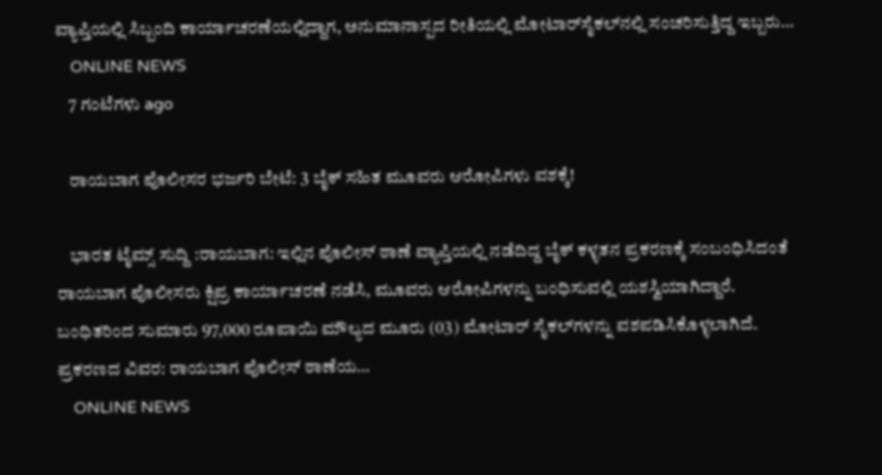ವ್ಯಾಪ್ತಿಯಲ್ಲಿ ಸಿಬ್ಬಂದಿ ಕಾರ್ಯಾಚರಣೆಯಲ್ಲಿದ್ದಾಗ, ಅನುಮಾನಾಸ್ಪದ ರೀತಿಯಲ್ಲಿ ಮೋಟಾರ್‌ಸೈಕಲ್‌ನಲ್ಲಿ ಸಂಚರಿಸುತ್ತಿದ್ದ ಇಬ್ಬರು…
    ONLINE NEWS
    7 ಗಂಟೆಗಳು ago

    ರಾಯಬಾಗ ಪೊಲೀಸರ ಭರ್ಜರಿ ಬೇಟೆ: 3 ಬೈಕ್ ಸಹಿತ ಮೂವರು ಆರೋಪಿಗಳು ವಶಕ್ಕೆ!

    ಭಾರತ ಟೈಮ್ಸ್ ಸುದ್ದಿ :ರಾಯಬಾಗ: ಇಲ್ಲಿನ ಪೊಲೀಸ್ ಠಾಣೆ ವ್ಯಾಪ್ತಿಯಲ್ಲಿ ನಡೆದಿದ್ದ ಬೈಕ್ ಕಳ್ಳತನ ಪ್ರಕರಣಕ್ಕೆ ಸಂಬಂಧಿಸಿದಂತೆ ರಾಯಬಾಗ ಪೊಲೀಸರು ಕ್ಷಿಪ್ರ ಕಾರ್ಯಾಚರಣೆ ನಡೆಸಿ, ಮೂವರು ಆರೋಪಿಗಳನ್ನು ಬಂಧಿಸುವಲ್ಲಿ ಯಶಸ್ವಿಯಾಗಿದ್ದಾರೆ. ಬಂಧಿತರಿಂದ ಸುಮಾರು 97,000 ರೂಪಾಯಿ ಮೌಲ್ಯದ ಮೂರು (03) ಮೋಟಾರ್ ಸೈಕಲ್‌ಗಳನ್ನು ವಶಪಡಿಸಿಕೊಳ್ಳಲಾಗಿದೆ. ಪ್ರಕರಣದ ವಿವರ: ರಾಯಬಾಗ ಪೊಲೀಸ್ ಠಾಣೆಯ…
    ONLINE NEWS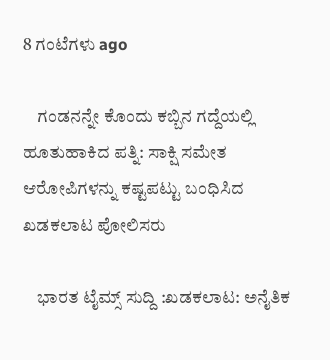8 ಗಂಟೆಗಳು ago

    ಗಂಡನನ್ನೇ ಕೊಂದು ಕಬ್ಬಿನ ಗದ್ದೆಯಲ್ಲಿ ಹೂತುಹಾಕಿದ ಪತ್ನಿ: ಸಾಕ್ಷಿ ಸಮೇತ ಆರೋಪಿಗಳನ್ನು ಕಷ್ಟಪಟ್ಟು ಬಂಧಿಸಿದ ಖಡಕಲಾಟ ಪೋಲಿಸರು

    ಭಾರತ ಟೈಮ್ಸ್ ಸುದ್ದಿ :ಖಡಕಲಾಟ: ಅನೈತಿಕ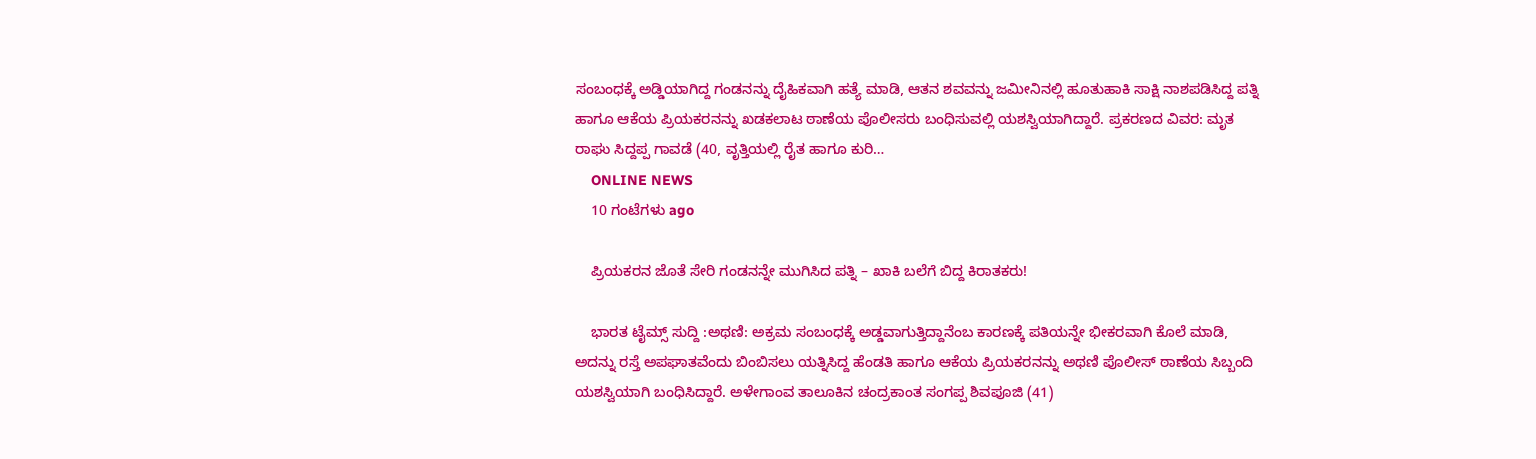ಸಂಬಂಧಕ್ಕೆ ಅಡ್ಡಿಯಾಗಿದ್ದ ಗಂಡನನ್ನು ದೈಹಿಕವಾಗಿ ಹತ್ಯೆ ಮಾಡಿ, ಆತನ ಶವವನ್ನು ಜಮೀನಿನಲ್ಲಿ ಹೂತುಹಾಕಿ ಸಾಕ್ಷಿ ನಾಶಪಡಿಸಿದ್ದ ಪತ್ನಿ ಹಾಗೂ ಆಕೆಯ ಪ್ರಿಯಕರನನ್ನು ಖಡಕಲಾಟ ಠಾಣೆಯ ಪೊಲೀಸರು ಬಂಧಿಸುವಲ್ಲಿ ಯಶಸ್ವಿಯಾಗಿದ್ದಾರೆ. ಪ್ರಕರಣದ ವಿವರ: ಮೃತ ರಾಘು ಸಿದ್ದಪ್ಪ ಗಾವಡೆ (40, ವೃತ್ತಿಯಲ್ಲಿ ರೈತ ಹಾಗೂ ಕುರಿ…
    ONLINE NEWS
    10 ಗಂಟೆಗಳು ago

    ಪ್ರಿಯಕರನ ಜೊತೆ ಸೇರಿ ಗಂಡನನ್ನೇ ಮುಗಿಸಿದ ಪತ್ನಿ – ಖಾಕಿ ಬಲೆಗೆ ಬಿದ್ದ ಕಿರಾತಕರು!

    ಭಾರತ ಟೈಮ್ಸ್ ಸುದ್ದಿ :ಅಥಣಿ: ಅಕ್ರಮ ಸಂಬಂಧಕ್ಕೆ ಅಡ್ಡವಾಗುತ್ತಿದ್ದಾನೆಂಬ ಕಾರಣಕ್ಕೆ ಪತಿಯನ್ನೇ ಭೀಕರವಾಗಿ ಕೊಲೆ ಮಾಡಿ, ಅದನ್ನು ರಸ್ತೆ ಅಪಘಾತವೆಂದು ಬಿಂಬಿಸಲು ಯತ್ನಿಸಿದ್ದ ಹೆಂಡತಿ ಹಾಗೂ ಆಕೆಯ ಪ್ರಿಯಕರನನ್ನು ಅಥಣಿ ಪೊಲೀಸ್ ಠಾಣೆಯ ಸಿಬ್ಬಂದಿ ಯಶಸ್ವಿಯಾಗಿ ಬಂಧಿಸಿದ್ದಾರೆ. ಅಳೇಗಾಂವ ತಾಲೂಕಿನ ಚಂದ್ರಕಾಂತ ಸಂಗಪ್ಪ ಶಿವಪೂಜಿ (41)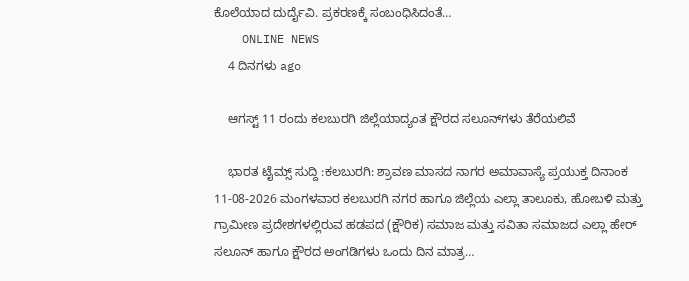ಕೊಲೆಯಾದ ದುರ್ದೈವಿ. ಪ್ರಕರಣಕ್ಕೆ ಸಂಬಂಧಿಸಿದಂತೆ…
    ONLINE NEWS
    4 ದಿನಗಳು ago

    ಆಗಸ್ಟ್ 11 ರಂದು ಕಲಬುರಗಿ ಜಿಲ್ಲೆಯಾದ್ಯಂತ ಕ್ಷೌರದ ಸಲೂನ್‌ಗಳು ತೆರೆಯಲಿವೆ

    ಭಾರತ ಟೈಮ್ಸ್ ಸುದ್ದಿ :ಕಲಬುರಗಿ: ಶ್ರಾವಣ ಮಾಸದ ನಾಗರ ಅಮಾವಾಸ್ಯೆ ಪ್ರಯುಕ್ತ ದಿನಾಂಕ 11-08-2026 ಮಂಗಳವಾರ ಕಲಬುರಗಿ ನಗರ ಹಾಗೂ ಜಿಲ್ಲೆಯ ಎಲ್ಲಾ ತಾಲೂಕು, ಹೋಬಳಿ ಮತ್ತು ಗ್ರಾಮೀಣ ಪ್ರದೇಶಗಳಲ್ಲಿರುವ ಹಡಪದ (ಕ್ಷೌರಿಕ) ಸಮಾಜ ಮತ್ತು ಸವಿತಾ ಸಮಾಜದ ಎಲ್ಲಾ ಹೇರ್ ಸಲೂನ್ ಹಾಗೂ ಕ್ಷೌರದ ಅಂಗಡಿಗಳು ಒಂದು ದಿನ ಮಾತ್ರ…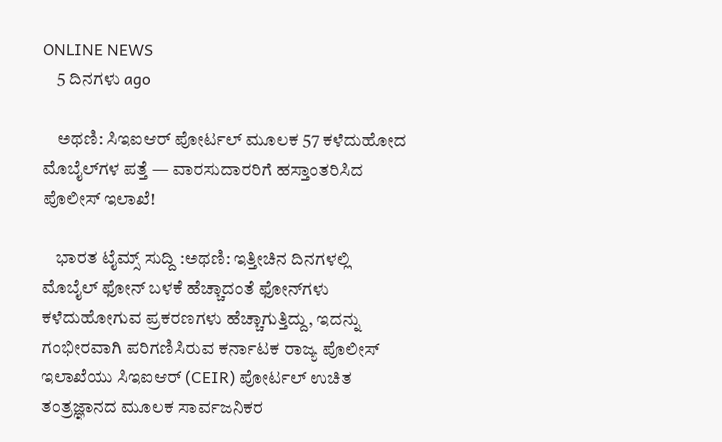ONLINE NEWS
    5 ದಿನಗಳು ago

    ಅಥಣಿ: ಸಿಇಐಆರ್ ಪೋರ್ಟಲ್ ಮೂಲಕ 57 ಕಳೆದುಹೋದ ಮೊಬೈಲ್‌ಗಳ ಪತ್ತೆ — ವಾರಸುದಾರರಿಗೆ ಹಸ್ತಾಂತರಿಸಿದ ಪೊಲೀಸ್ ಇಲಾಖೆ!

    ಭಾರತ ಟೈಮ್ಸ್ ಸುದ್ದಿ :ಅಥಣಿ: ಇತ್ತೀಚಿನ ದಿನಗಳಲ್ಲಿ ಮೊಬೈಲ್ ಫೋನ್ ಬಳಕೆ ಹೆಚ್ಚಾದಂತೆ ಫೋನ್‌ಗಳು ಕಳೆದುಹೋಗುವ ಪ್ರಕರಣಗಳು ಹೆಚ್ಚಾಗುತ್ತಿದ್ದು, ಇದನ್ನು ಗಂಭೀರವಾಗಿ ಪರಿಗಣಿಸಿರುವ ಕರ್ನಾಟಕ ರಾಜ್ಯ ಪೊಲೀಸ್ ಇಲಾಖೆಯು ಸಿಇಐಆರ್ (CEIR) ಪೋರ್ಟಲ್ ಉಚಿತ ತಂತ್ರಜ್ಞಾನದ ಮೂಲಕ ಸಾರ್ವಜನಿಕರ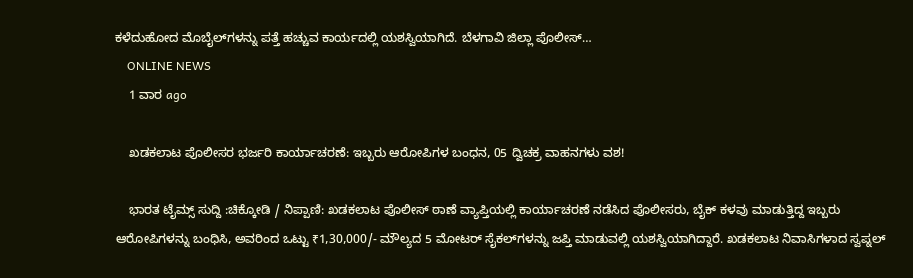ಕಳೆದುಹೋದ ಮೊಬೈಲ್‌ಗಳನ್ನು ಪತ್ತೆ ಹಚ್ಚುವ ಕಾರ್ಯದಲ್ಲಿ ಯಶಸ್ವಿಯಾಗಿದೆ. ಬೆಳಗಾವಿ ಜಿಲ್ಲಾ ಪೊಲೀಸ್…
    ONLINE NEWS
    1 ವಾರ ago

    ಖಡಕಲಾಟ ಪೊಲೀಸರ ಭರ್ಜರಿ ಕಾರ್ಯಾಚರಣೆ: ಇಬ್ಬರು ಆರೋಪಿಗಳ ಬಂಧನ, 05 ದ್ವಿಚಕ್ರ ವಾಹನಗಳು ವಶ!

    ಭಾರತ ಟೈಮ್ಸ್ ಸುದ್ದಿ :ಚಿಕ್ಕೋಡಿ / ನಿಪ್ಪಾಣಿ: ಖಡಕಲಾಟ ಪೊಲೀಸ್ ಠಾಣೆ ವ್ಯಾಪ್ತಿಯಲ್ಲಿ ಕಾರ್ಯಾಚರಣೆ ನಡೆಸಿದ ಪೊಲೀಸರು, ಬೈಕ್ ಕಳವು ಮಾಡುತ್ತಿದ್ದ ಇಬ್ಬರು ಆರೋಪಿಗಳನ್ನು ಬಂಧಿಸಿ, ಅವರಿಂದ ಒಟ್ಟು ₹1,30,000/- ಮೌಲ್ಯದ 5 ಮೋಟರ್ ಸೈಕಲ್‌ಗಳನ್ನು ಜಪ್ತಿ ಮಾಡುವಲ್ಲಿ ಯಶಸ್ವಿಯಾಗಿದ್ದಾರೆ. ಖಡಕಲಾಟ ನಿವಾಸಿಗಳಾದ ಸ್ವಪ್ನಲ್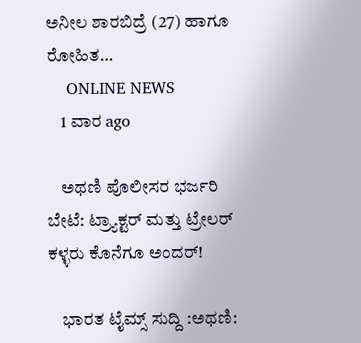ಅನೀಲ ಶಾರಬಿದ್ರೆ (27) ಹಾಗೂ ರೋಹಿತ…
    ONLINE NEWS
    1 ವಾರ ago

    ಅಥಣಿ ಪೊಲೀಸರ ಭರ್ಜರಿ ಬೇಟೆ: ಟ್ರ್ಯಾಕ್ಟರ್ ಮತ್ತು ಟ್ರೇಲರ್ ಕಳ್ಳರು ಕೊನೆಗೂ ಅಂದರ್!

    ಭಾರತ ಟೈಮ್ಸ್ ಸುದ್ದಿ :ಅಥಣಿ: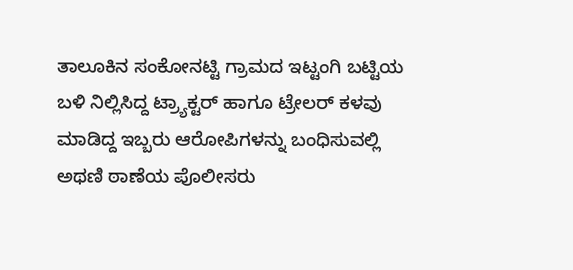ತಾಲೂಕಿನ ಸಂಕೋನಟ್ಟಿ ಗ್ರಾಮದ ಇಟ್ಟಂಗಿ ಬಟ್ಟಿಯ ಬಳಿ ನಿಲ್ಲಿಸಿದ್ದ ಟ್ರ್ಯಾಕ್ಟರ್ ಹಾಗೂ ಟ್ರೇಲರ್ ಕಳವು ಮಾಡಿದ್ದ ಇಬ್ಬರು ಆರೋಪಿಗಳನ್ನು ಬಂಧಿಸುವಲ್ಲಿ ಅಥಣಿ ಠಾಣೆಯ ಪೊಲೀಸರು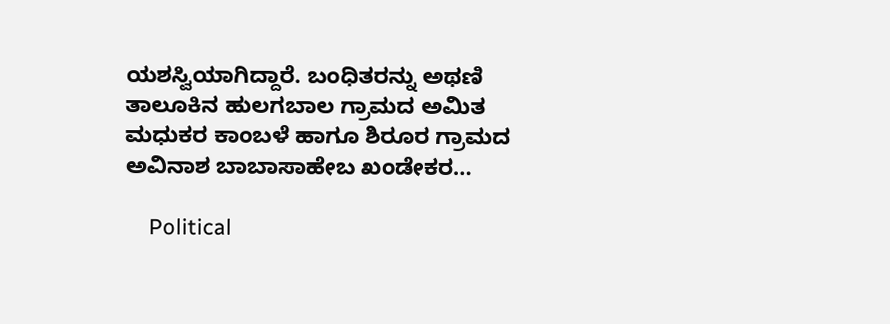ಯಶಸ್ವಿಯಾಗಿದ್ದಾರೆ. ಬಂಧಿತರನ್ನು ಅಥಣಿ ತಾಲೂಕಿನ ಹುಲಗಬಾಲ ಗ್ರಾಮದ ಅಮಿತ ಮಧುಕರ ಕಾಂಬಳೆ ಹಾಗೂ ಶಿರೂರ ಗ್ರಾಮದ ಅವಿನಾಶ ಬಾಬಾಸಾಹೇಬ ಖಂಡೇಕರ…

    Political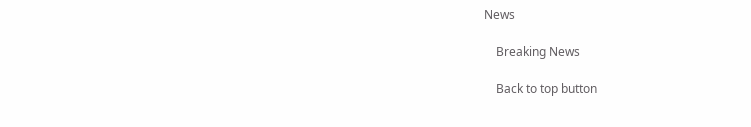News

    Breaking News

    Back to top button